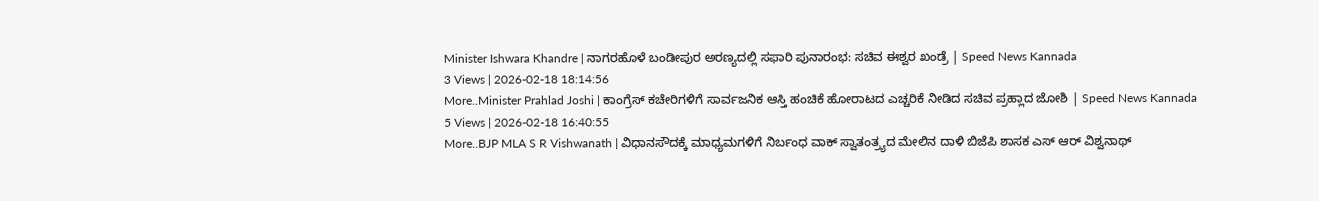Minister Ishwara Khandre | ನಾಗರಹೊಳೆ ಬಂಡೀಪುರ ಅರಣ್ಯದಲ್ಲಿ ಸಫಾರಿ ಪುನಾರಂಭ: ಸಚಿವ ಈಶ್ವರ ಖಂಡ್ರೆ | Speed News Kannada
3 Views | 2026-02-18 18:14:56
More..Minister Prahlad Joshi | ಕಾಂಗ್ರೆಸ್ ಕಚೇರಿಗಳಿಗೆ ಸಾರ್ವಜನಿಕ ಆಸ್ತಿ ಹಂಚಿಕೆ ಹೋರಾಟದ ಎಚ್ಚರಿಕೆ ನೀಡಿದ ಸಚಿವ ಪ್ರಹ್ಲಾದ ಜೋಶಿ | Speed News Kannada
5 Views | 2026-02-18 16:40:55
More..BJP MLA S R Vishwanath | ವಿಧಾನಸೌದಕ್ಕೆ ಮಾಧ್ಯಮಗಳಿಗೆ ನಿರ್ಬಂಧ ವಾಕ್ ಸ್ವಾತಂತ್ರ್ಯದ ಮೇಲಿನ ದಾಳಿ ಬಿಜೆಪಿ ಶಾಸಕ ಎಸ್ ಆರ್ ವಿಶ್ವನಾಥ್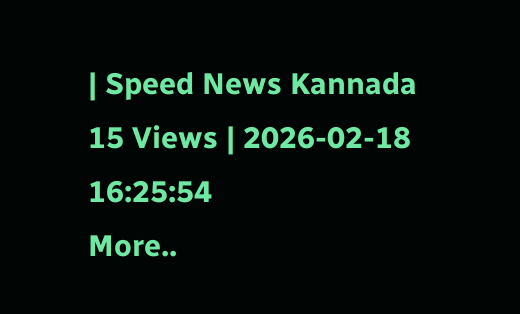| Speed News Kannada
15 Views | 2026-02-18 16:25:54
More..